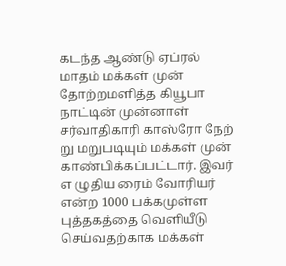கடந்த ஆண்டு ஏப்ரல் மாதம் மக்கள் முன் தோற்றமளித்த கியூபா நாட்டின் முன்னாள் சர்வாதிகாரி காஸ்ரோ நேற் று மறுபடியும் மக்கள் முன் காண்பிக்கப்பட்டார். இவர் எ ழுதிய ரைம் வோரியர் என்ற 1000 பக்கமுள்ள புத்தகத்தை வெளியீடு செய்வதற்காக மக்கள்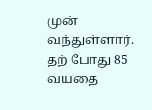முன் வந்துள்ளார். தற் போது 85 வயதை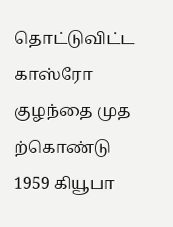தொட்டுவிட்ட காஸ்ரோ குழந்தை முத ற்கொண்டு 1959 கியூபா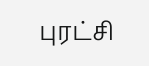புரட்சி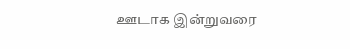ஊடாக இன்றுவரை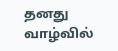தனது வாழ்வில்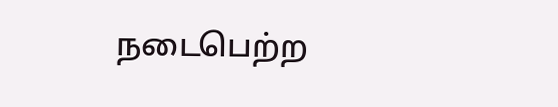நடைபெற்ற